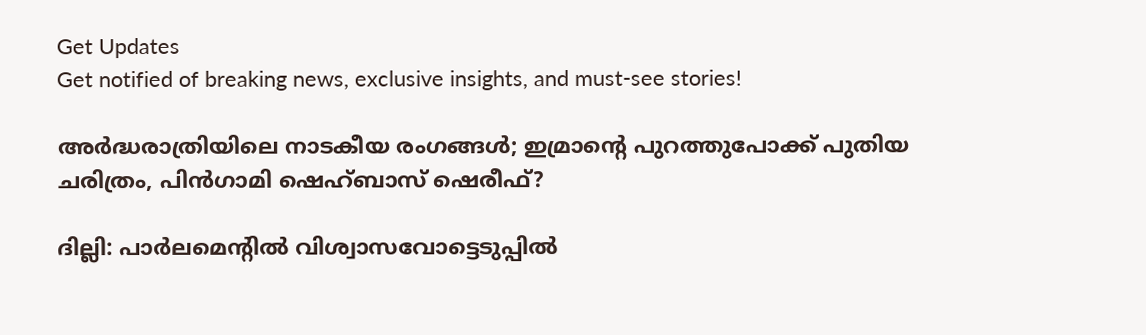Get Updates
Get notified of breaking news, exclusive insights, and must-see stories!

അര്‍ദ്ധരാത്രിയിലെ നാടകീയ രംഗങ്ങള്‍; ഇമ്രാന്റെ പുറത്തുപോക്ക് പുതിയ ചരിത്രം, പിന്‍ഗാമി ഷെഹ്ബാസ് ഷെരീഫ്?

ദില്ലി: പാര്‍ലമെന്റില്‍ വിശ്വാസവോട്ടെടുപ്പില്‍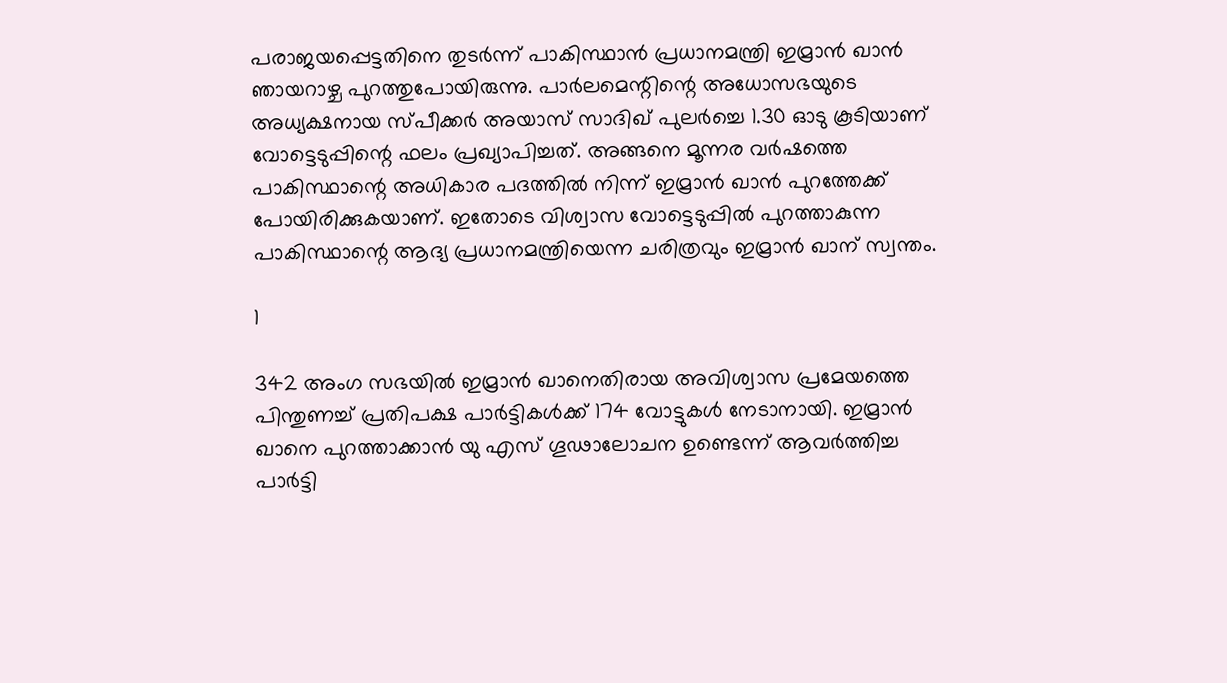പരാജയപ്പെട്ടതിനെ തുടര്‍ന്ന് പാകിസ്ഥാന്‍ പ്രധാനമന്ത്രി ഇമ്രാന്‍ ഖാന്‍ ഞായറാഴ്ച പുറത്തുപോയിരുന്നു. പാര്‍ലമെന്റിന്റെ അധോസഭയുടെ അധ്യക്ഷനായ സ്പീക്കര്‍ അയാസ് സാദിഖ് പുലര്‍ച്ചെ 1.30 ഓടു കൂടിയാണ് വോട്ടെടുപ്പിന്റെ ഫലം പ്രഖ്യാപിച്ചത്. അങ്ങനെ മൂന്നര വര്‍ഷത്തെ പാകിസ്ഥാന്റെ അധികാര പദത്തില്‍ നിന്ന് ഇമ്രാന്‍ ഖാന്‍ പുറത്തേക്ക് പോയിരിക്കുകയാണ്. ഇതോടെ വിശ്വാസ വോട്ടെടുപ്പില്‍ പുറത്താകുന്ന പാകിസ്ഥാന്റെ ആദ്യ പ്രധാനമന്ത്രിയെന്ന ചരിത്രവും ഇമ്രാന്‍ ഖാന് സ്വന്തം.

1

342 അംഗ സഭയില്‍ ഇമ്രാന്‍ ഖാനെതിരായ അവിശ്വാസ പ്രമേയത്തെ പിന്തുണച്ച് പ്രതിപക്ഷ പാര്‍ട്ടികള്‍ക്ക് 174 വോട്ടുകള്‍ നേടാനായി. ഇമ്രാന്‍ ഖാനെ പുറത്താക്കാന്‍ യു എസ് ഗൂഢാലോചന ഉണ്ടെന്ന് ആവര്‍ത്തിച്ച പാര്‍ട്ടി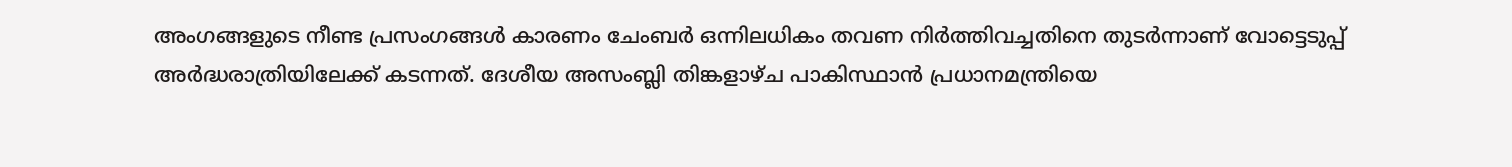അംഗങ്ങളുടെ നീണ്ട പ്രസംഗങ്ങള്‍ കാരണം ചേംബര്‍ ഒന്നിലധികം തവണ നിര്‍ത്തിവച്ചതിനെ തുടര്‍ന്നാണ് വോട്ടെടുപ്പ് അര്‍ദ്ധരാത്രിയിലേക്ക് കടന്നത്. ദേശീയ അസംബ്ലി തിങ്കളാഴ്ച പാകിസ്ഥാന്‍ പ്രധാനമന്ത്രിയെ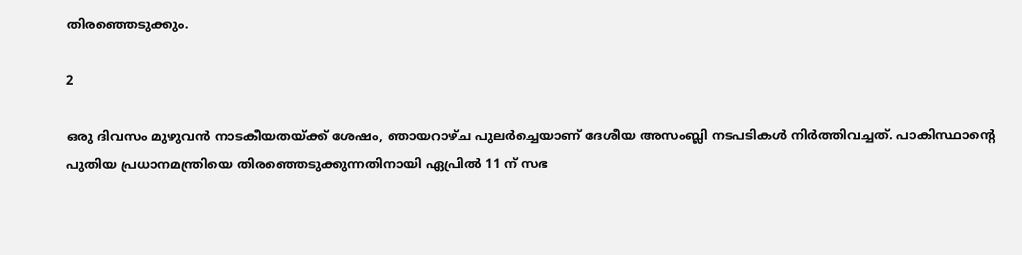തിരഞ്ഞെടുക്കും.

2

ഒരു ദിവസം മുഴുവന്‍ നാടകീയതയ്ക്ക് ശേഷം, ഞായറാഴ്ച പുലര്‍ച്ചെയാണ് ദേശീയ അസംബ്ലി നടപടികള്‍ നിര്‍ത്തിവച്ചത്. പാകിസ്ഥാന്റെ പുതിയ പ്രധാനമന്ത്രിയെ തിരഞ്ഞെടുക്കുന്നതിനായി ഏപ്രില്‍ 11 ന് സഭ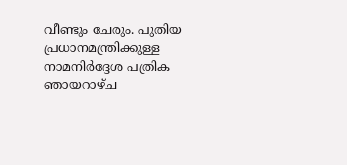വീണ്ടും ചേരും. പുതിയ പ്രധാനമന്ത്രിക്കുള്ള നാമനിര്‍ദ്ദേശ പത്രിക ഞായറാഴ്ച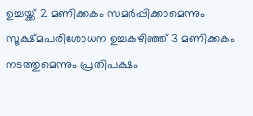ഉച്ചയ്ക്ക് 2 മണിക്കകം സമര്‍പ്പിക്കാമെന്നും സൂക്ഷ്മപരിശോധന ഉച്ചകഴിഞ്ഞ് 3 മണിക്കകം നടത്തുമെന്നും പ്രതിപക്ഷം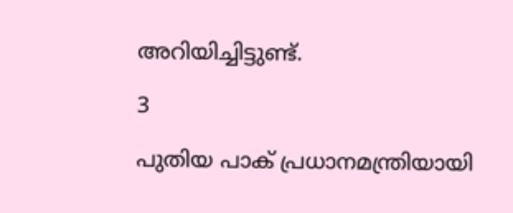അറിയിച്ചിട്ടുണ്ട്.

3

പുതിയ പാക് പ്രധാനമന്ത്രിയായി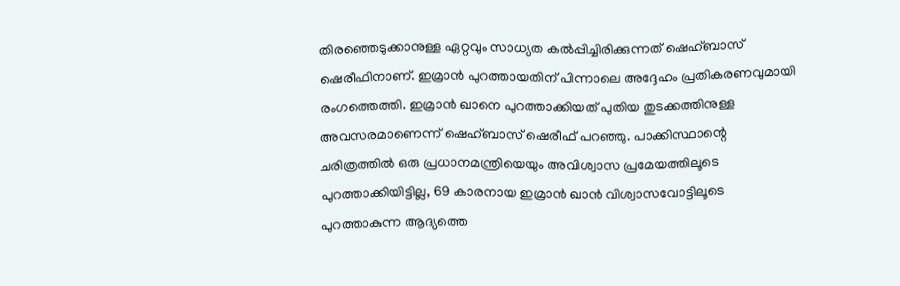തിരഞ്ഞെടുക്കാനുള്ള ഏറ്റവും സാധ്യത കല്‍പ്പിച്ചിരിക്കുന്നത് ഷെഹ്ബാസ് ഷെരീഫിനാണ്. ഇമ്രാന്‍ പുറത്തായതിന് പിന്നാലെ അദ്ദേഹം പ്രതികരണവുമായി രംഗത്തെത്തി. ഇമ്രാന്‍ ഖാനെ പുറത്താക്കിയത് പുതിയ തുടക്കത്തിനുള്ള അവസരമാണെന്ന് ഷെഹ്ബാസ് ഷെരീഫ് പറഞ്ഞു. പാക്കിസ്ഥാന്റെ ചരിത്രത്തില്‍ ഒരു പ്രധാനമന്ത്രിയെയും അവിശ്വാസ പ്രമേയത്തിലൂടെ പുറത്താക്കിയിട്ടില്ല, 69 കാരനായ ഇമ്രാന്‍ ഖാന്‍ വിശ്വാസവോട്ടിലൂടെ പുറത്താകുന്ന ആദ്യത്തെ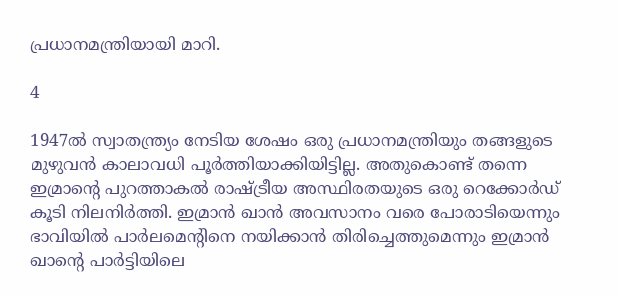പ്രധാനമന്ത്രിയായി മാറി.

4

1947ല്‍ സ്വാതന്ത്ര്യം നേടിയ ശേഷം ഒരു പ്രധാനമന്ത്രിയും തങ്ങളുടെ മുഴുവന്‍ കാലാവധി പൂര്‍ത്തിയാക്കിയിട്ടില്ല. അതുകൊണ്ട് തന്നെ ഇമ്രാന്റെ പുറത്താകല്‍ രാഷ്ട്രീയ അസ്ഥിരതയുടെ ഒരു റെക്കോര്‍ഡ് കൂടി നിലനിര്‍ത്തി. ഇമ്രാന്‍ ഖാന്‍ അവസാനം വരെ പോരാടിയെന്നും ഭാവിയില്‍ പാര്‍ലമെന്റിനെ നയിക്കാന്‍ തിരിച്ചെത്തുമെന്നും ഇമ്രാന്‍ ഖാന്റെ പാര്‍ട്ടിയിലെ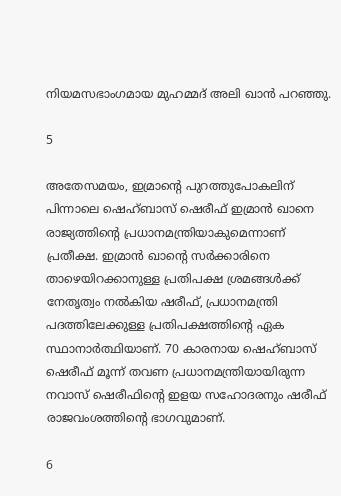നിയമസഭാംഗമായ മുഹമ്മദ് അലി ഖാന്‍ പറഞ്ഞു.

5

അതേസമയം, ഇമ്രാന്റെ പുറത്തുപോകലിന് പിന്നാലെ ഷെഹ്ബാസ് ഷെരീഫ് ഇമ്രാന്‍ ഖാനെ രാജ്യത്തിന്റെ പ്രധാനമന്ത്രിയാകുമെന്നാണ് പ്രതീക്ഷ. ഇമ്രാന്‍ ഖാന്റെ സര്‍ക്കാരിനെ താഴെയിറക്കാനുള്ള പ്രതിപക്ഷ ശ്രമങ്ങള്‍ക്ക് നേതൃത്വം നല്‍കിയ ഷരീഫ്, പ്രധാനമന്ത്രി പദത്തിലേക്കുള്ള പ്രതിപക്ഷത്തിന്റെ ഏക സ്ഥാനാര്‍ത്ഥിയാണ്. 70 കാരനായ ഷെഹ്ബാസ് ഷെരീഫ് മൂന്ന് തവണ പ്രധാനമന്ത്രിയായിരുന്ന നവാസ് ഷെരീഫിന്റെ ഇളയ സഹോദരനും ഷരീഫ് രാജവംശത്തിന്റെ ഭാഗവുമാണ്.

6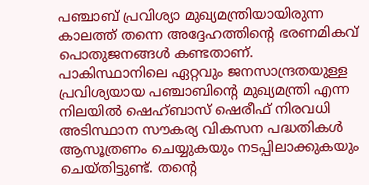പഞ്ചാബ് പ്രവിശ്യാ മുഖ്യമന്ത്രിയായിരുന്ന കാലത്ത് തന്നെ അദ്ദേഹത്തിന്റെ ഭരണമികവ് പൊതുജനങ്ങള്‍ കണ്ടതാണ്. പാകിസ്ഥാനിലെ ഏറ്റവും ജനസാന്ദ്രതയുള്ള പ്രവിശ്യയായ പഞ്ചാബിന്റെ മുഖ്യമന്ത്രി എന്ന നിലയില്‍ ഷെഹ്ബാസ് ഷെരീഫ് നിരവധി അടിസ്ഥാന സൗകര്യ വികസന പദ്ധതികള്‍ ആസൂത്രണം ചെയ്യുകയും നടപ്പിലാക്കുകയും ചെയ്തിട്ടുണ്ട്. തന്റെ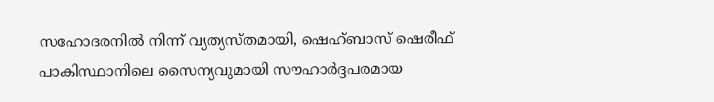സഹോദരനില്‍ നിന്ന് വ്യത്യസ്തമായി, ഷെഹ്ബാസ് ഷെരീഫ് പാകിസ്ഥാനിലെ സൈന്യവുമായി സൗഹാര്‍ദ്ദപരമായ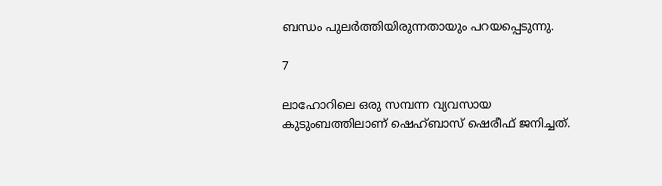ബന്ധം പുലര്‍ത്തിയിരുന്നതായും പറയപ്പെടുന്നു.

7

ലാഹോറിലെ ഒരു സമ്പന്ന വ്യവസായ കുടുംബത്തിലാണ് ഷെഹ്ബാസ് ഷെരീഫ് ജനിച്ചത്.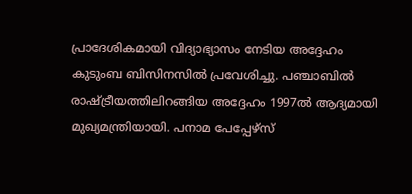പ്രാദേശികമായി വിദ്യാഭ്യാസം നേടിയ അദ്ദേഹം കുടുംബ ബിസിനസില്‍ പ്രവേശിച്ചു. പഞ്ചാബില്‍ രാഷ്ട്രീയത്തിലിറങ്ങിയ അദ്ദേഹം 1997ല്‍ ആദ്യമായി മുഖ്യമന്ത്രിയായി. പനാമ പേപ്പേഴ്സ്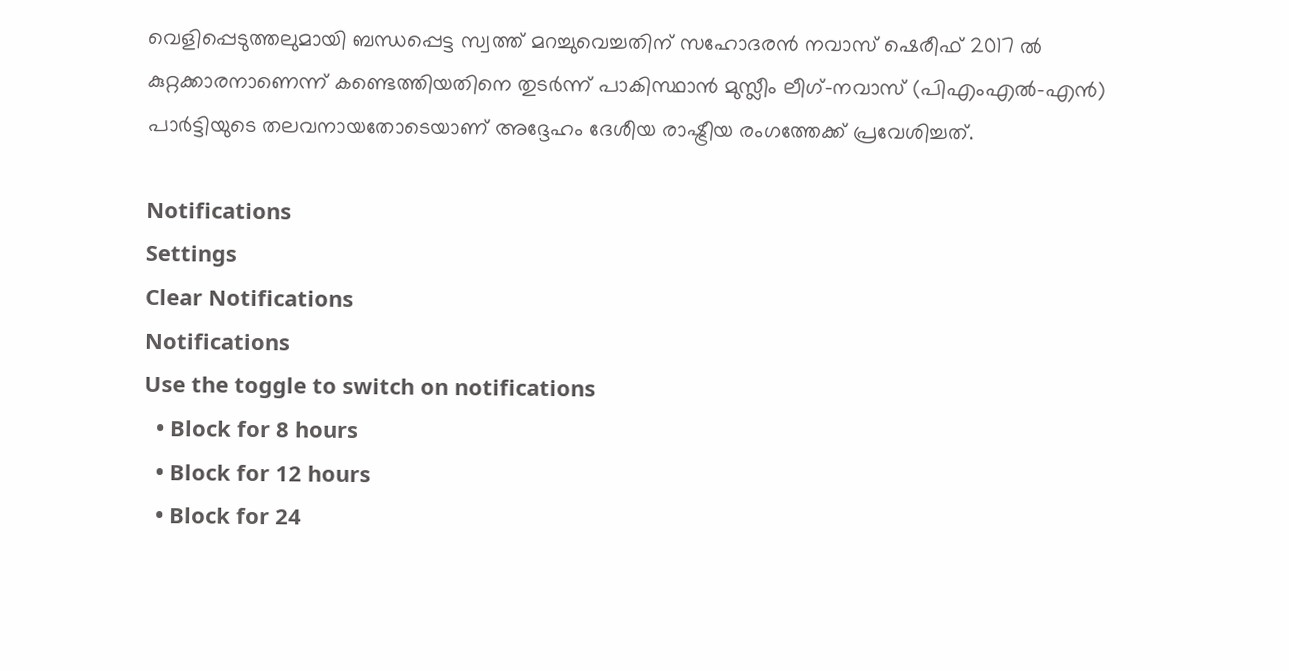വെളിപ്പെടുത്തലുമായി ബന്ധപ്പെട്ട സ്വത്ത് മറച്ചുവെച്ചതിന് സഹോദരന്‍ നവാസ് ഷെരീഫ് 2017 ല്‍ കുറ്റക്കാരനാണെന്ന് കണ്ടെത്തിയതിനെ തുടര്‍ന്ന് പാകിസ്ഥാന്‍ മുസ്ലീം ലീഗ്-നവാസ് (പിഎംഎല്‍-എന്‍) പാര്‍ട്ടിയുടെ തലവനായതോടെയാണ് അദ്ദേഹം ദേശീയ രാഷ്ട്രീയ രംഗത്തേക്ക് പ്രവേശിച്ചത്.

Notifications
Settings
Clear Notifications
Notifications
Use the toggle to switch on notifications
  • Block for 8 hours
  • Block for 12 hours
  • Block for 24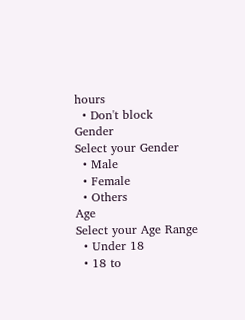hours
  • Don't block
Gender
Select your Gender
  • Male
  • Female
  • Others
Age
Select your Age Range
  • Under 18
  • 18 to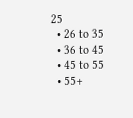25
  • 26 to 35
  • 36 to 45
  • 45 to 55
  • 55+